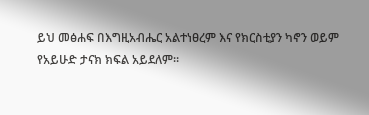ይህ መፅሐፍ በእግዚአብሔር አልተነፀረም እና የክርስቲያን ካኖን ወይም የአይሁድ ታናክ ክፍል አይደለም።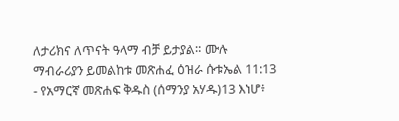ለታሪክና ለጥናት ዓላማ ብቻ ይታያል። ሙሉ ማብራሪያን ይመልከቱ መጽሐፈ ዕዝራ ሱቱኤል 11:13 - የአማርኛ መጽሐፍ ቅዱስ (ሰማንያ አሃዱ)13 እነሆ፥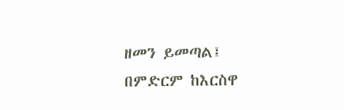ዘመን ይመጣል፤ በምድርም ከእርስዋ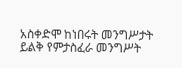አስቀድሞ ከነበሩት መንግሥታት ይልቅ የምታስፈራ መንግሥት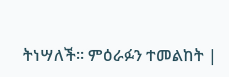ትነሣለች። ምዕራፉን ተመልከት |